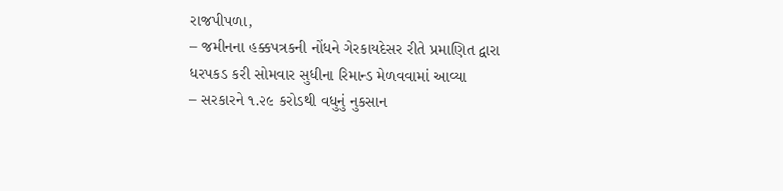રાજપીપળા,
– જમીનના હક્કપત્રકની નોંધને ગેરકાયદેસર રીતે પ્રમાણિત દ્વારા ધરપકડ કરી સોમવાર સુધીના રિમાન્ડ મેળવવામાં આવ્યા
– સરકારને ૧.૨૯ કરોડથી વધુનું નુકસાન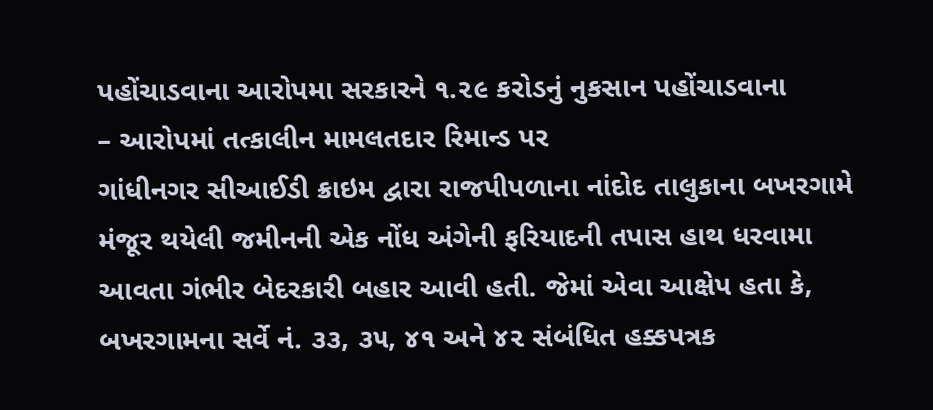પહોંચાડવાના આરોપમા સરકારને ૧.૨૯ કરોડનું નુકસાન પહોંચાડવાના
– આરોપમાં તત્કાલીન મામલતદાર રિમાન્ડ પર
ગાંધીનગર સીઆઈડી ક્રાઇમ દ્વારા રાજપીપળાના નાંદોદ તાલુકાના બખરગામે મંજૂર થયેલી જમીનની એક નોંધ અંગેની ફરિયાદની તપાસ હાથ ધરવામા આવતા ગંભીર બેદરકારી બહાર આવી હતી. જેમાં એવા આક્ષેપ હતા કે, બખરગામના સર્વે નં. ૩૩, ૩૫, ૪૧ અને ૪૨ સંબંધિત હક્કપત્રક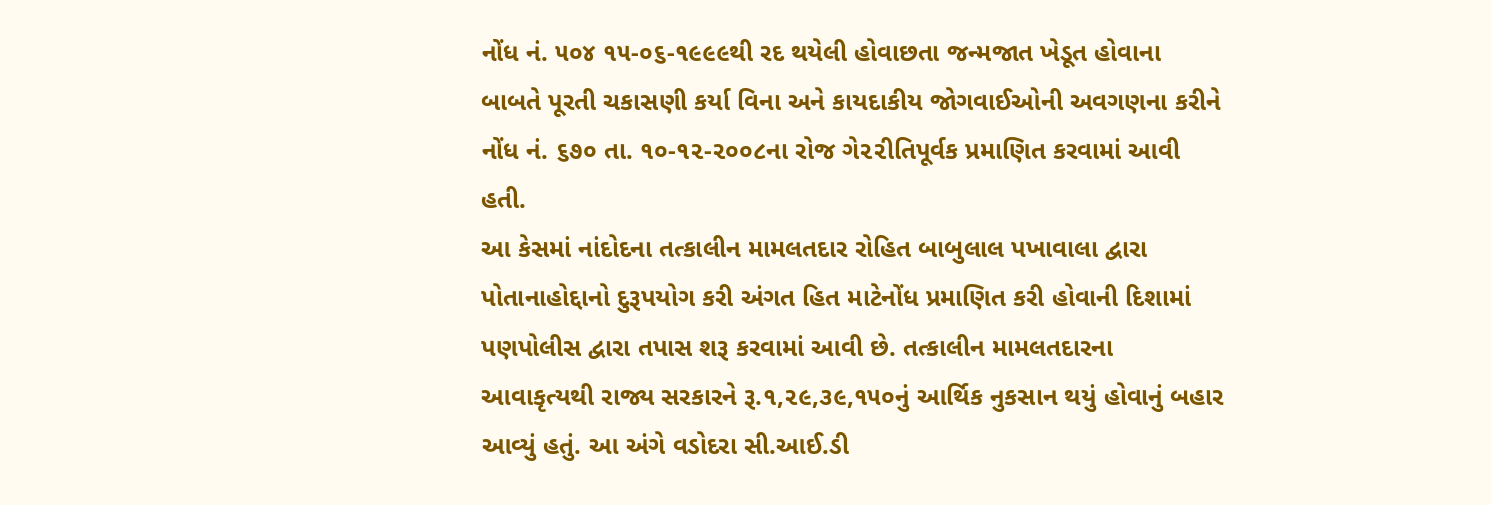નોંધ નં. ૫૦૪ ૧૫-૦૬-૧૯૯૯થી રદ થયેલી હોવાછતા જન્મજાત ખેડૂત હોવાના બાબતે પૂરતી ચકાસણી કર્યા વિના અને કાયદાકીય જોગવાઈઓની અવગણના કરીને નોંધ નં. ૬૭૦ તા. ૧૦-૧૨-૨૦૦૮ના રોજ ગે૨૨ીતિપૂર્વક પ્રમાણિત કરવામાં આવી હતી.
આ કેસમાં નાંદોદના તત્કાલીન મામલતદાર રોહિત બાબુલાલ પખાવાલા દ્વારા પોતાનાહોદ્દાનો દુરૂપયોગ કરી અંગત હિત માટેનોંધ પ્રમાણિત કરી હોવાની દિશામાં પણપોલીસ દ્વારા તપાસ શરૂ કરવામાં આવી છે. તત્કાલીન મામલતદારના આવાકૃત્યથી રાજ્ય સરકારને રૂ.૧,૨૯,૩૯,૧૫૦નું આર્થિક નુકસાન થયું હોવાનું બહાર આવ્યું હતું. આ અંગે વડોદરા સી.આઈ.ડી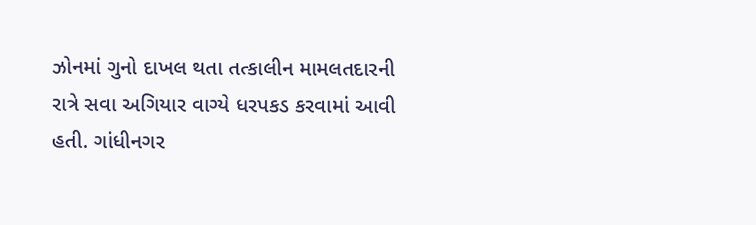ઝોનમાં ગુનો દાખલ થતા તત્કાલીન મામલતદારની રાત્રે સવા અગિયાર વાગ્યે ધરપકડ કરવામાં આવી હતી. ગાંધીનગર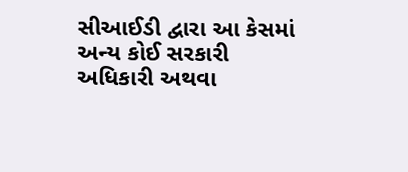સીઆઈડી દ્વારા આ કેસમાં અન્ય કોઈ સરકારી અધિકારી અથવા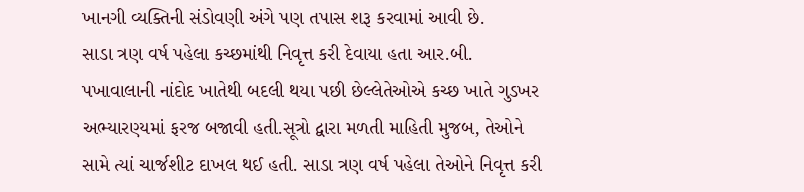ખાનગી વ્યક્તિની સંડોવણી અંગે પણ તપાસ શરૂ કરવામાં આવી છે.
સાડા ત્રણ વર્ષ પહેલા કચ્છમાંથી નિવૃત્ત કરી દેવાયા હતા આર.બી. પખાવાલાની નાંદોદ ખાતેથી બદલી થયા પછી છેલ્લેતેઓએ કચ્છ ખાતે ગુડખર અભ્યારણ્યમાં ફરજ બજાવી હતી.સૂત્રો દ્વારા મળતી માહિતી મુજબ, તેઓને સામે ત્યાં ચાર્જશીટ દાખલ થઈ હતી. સાડા ત્રણ વર્ષ પહેલા તેઓને નિવૃત્ત કરી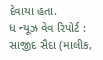દેવાયા હતા.
ધ ન્યૂઝ વેવ રિપોર્ટ : સાજીદ સૈદા (માલીક,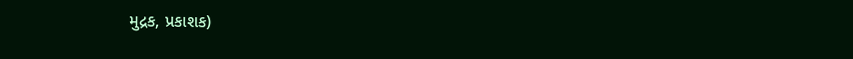મુદ્રક, પ્રકાશક)